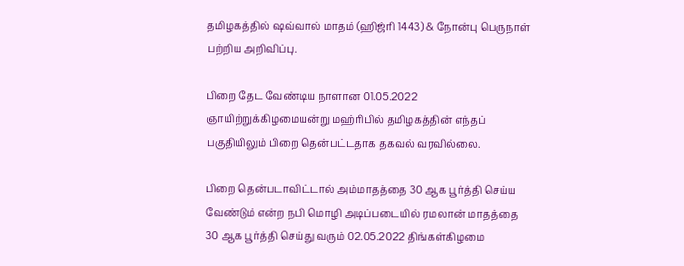தமிழகத்தில் ஷவ்வால் மாதம் (ஹிஜ்ரி 1443) & நோன்பு பெருநாள் பற்றிய அறிவிப்பு.

பிறை தேட வேண்டிய நாளான 01.05.2022 ஞாயிற்றுக்கிழமையன்று மஹ்ரிபில் தமிழகத்தின் எந்தப் பகுதியிலும் பிறை தென்பட்டதாக தகவல் வரவில்லை.

பிறை தென்படாவிட்டால் அம்மாதத்தை 30 ஆக பூர்த்தி செய்ய வேண்டும் என்ற நபி மொழி அடிப்படையில் ரமலான் மாதத்தை 30 ஆக பூர்த்தி செய்து வரும் 02.05.2022 திங்கள்கிழமை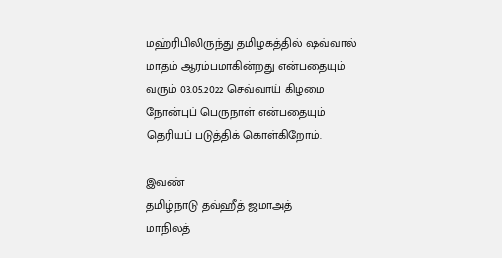மஹ்ரிபிலிருந்து தமிழகத்தில் ஷவ்வால் மாதம் ஆரம்பமாகின்றது என்பதையும்
வரும் 03.05.2022 செவ்வாய் கிழமை நோன்புப் பெருநாள் என்பதையும் தெரியப் படுத்திக் கொள்கிறோம்.

இவண்
தமிழ்நாடு தவ்ஹீத் ஜமாஅத்
மாநிலத்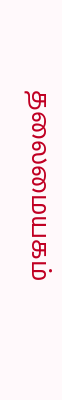தலைமையகம்